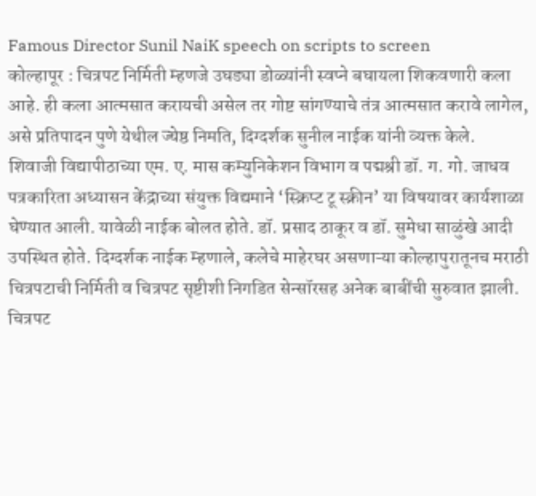Famous Director Sunil NaiK speech on scripts to screen
कोल्हापूर : चित्रपट निर्मिती म्हणजे उघड्या डोळ्यांनी स्वप्ने बघायला शिकवणारी कला आहे. ही कला आत्मसात करायची असेल तर गोष्ट सांगण्याचे तंत्र आत्मसात करावे लागेल, असे प्रतिपादन पुणे येथील ज्येष्ठ निमति, दिग्दर्शक सुनील नाईक यांनी व्यक्त केले.
शिवाजी विद्यापीठाच्या एम. ए. मास कम्युनिकेशन विभाग व पद्मश्री डॉ. ग. गो. जाधव पत्रकारिता अध्यासन केंद्राच्या संयुक्त विद्यमाने ‘स्क्रिप्ट टू स्क्रीन’ या विषयावर कार्यशाळा घेण्यात आली. यावेळी नाईक बोलत होते. डॉ. प्रसाद ठाकूर व डॉ. सुमेधा साळुंखे आदी उपस्थित होते. दिग्दर्शक नाईक म्हणाले, कलेचे माहेरघर असणाऱ्या कोल्हापुरातूनच मराठी चित्रपटाची निर्मिती व चित्रपट सृष्टीशी निगडित सेन्सॉरसह अनेक बाबींची सुरुवात झाली. चित्रपट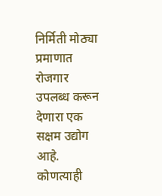निर्मिती मोठ्या प्रमाणात रोजगार उपलब्ध करून देणारा एक सक्षम उद्योग आहे. कोणत्याही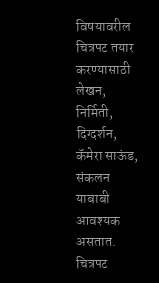विषयावरील चित्रपट तयार करण्यासाठी लेखन, निर्मिती, दिग्दर्शन, कॅमेरा साऊंड, संकलन याबाबी आवश्यक असतात.
चित्रपट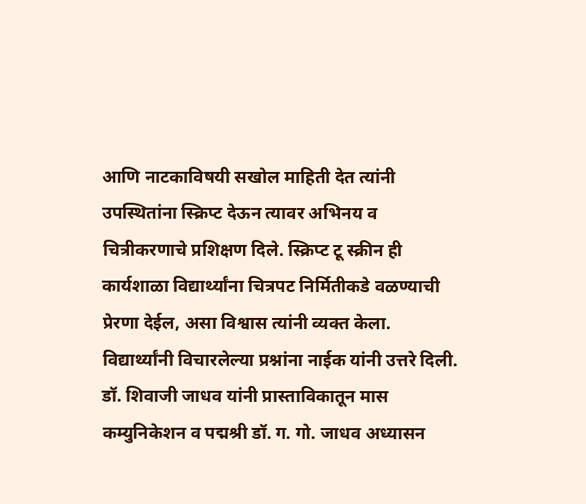आणि नाटकाविषयी सखोल माहिती देत त्यांनी उपस्थितांना स्क्रिप्ट देऊन त्यावर अभिनय व चित्रीकरणाचे प्रशिक्षण दिले. स्क्रिप्ट टू स्क्रीन ही कार्यशाळा विद्यार्थ्यांना चित्रपट निर्मितीकडे वळण्याची प्रेरणा देईल, असा विश्वास त्यांनी व्यक्त केला. विद्यार्थ्यांनी विचारलेल्या प्रश्नांना नाईक यांनी उत्तरे दिली. डॉ. शिवाजी जाधव यांनी प्रास्ताविकातून मास कम्युनिकेशन व पद्मश्री डॉ. ग. गो. जाधव अध्यासन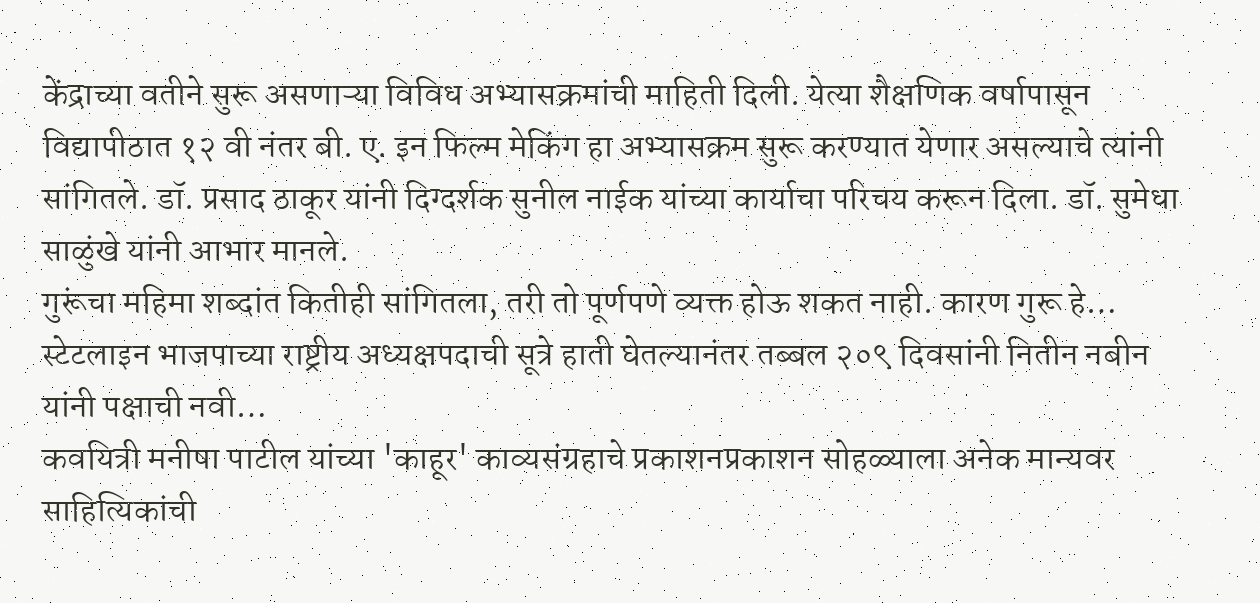केंद्राच्या वतीने सुरू असणाऱ्या विविध अभ्यासक्रमांची माहिती दिली. येत्या शैक्षणिक वर्षापासून विद्यापीठात १२ वी नंतर बी. ए. इन फिल्म मेकिंग हा अभ्यासक्रम सुरू करण्यात येणार असल्याचे त्यांनी सांगितले. डॉ. प्रसाद ठाकूर यांनी दिग्दर्शक सुनील नाईक यांच्या कार्याचा परिचय करून दिला. डॉ. सुमेधा साळुंखे यांनी आभार मानले.
गुरूंचा महिमा शब्दांत कितीही सांगितला, तरी तो पूर्णपणे व्यक्त होऊ शकत नाही. कारण गुरू हे…
स्टेटलाइन भाजपाच्या राष्ट्रीय अध्यक्षपदाची सूत्रे हाती घेतल्यानंतर तब्बल २०९ दिवसांनी नितीन नबीन यांनी पक्षाची नवी…
कवयित्री मनीषा पाटील यांच्या 'काहूर' काव्यसंग्रहाचे प्रकाशनप्रकाशन सोहळ्याला अनेक मान्यवर साहित्यिकांची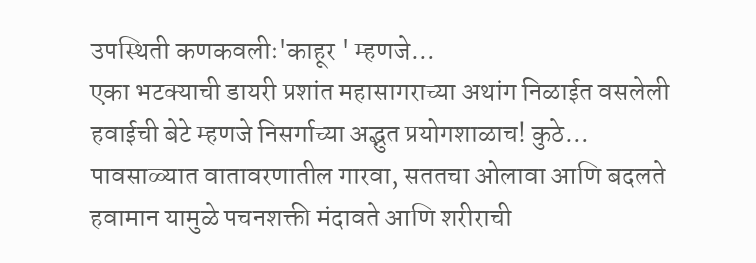उपस्थिती कणकवलीः'काहूर ' म्हणजे…
एका भटक्याची डायरी प्रशांत महासागराच्या अथांग निळाईत वसलेली हवाईची बेटे म्हणजे निसर्गाच्या अद्भुत प्रयोगशाळाच! कुठे…
पावसाळ्यात वातावरणातील गारवा, सततचा ओलावा आणि बदलते हवामान यामुळे पचनशक्ती मंदावते आणि शरीराची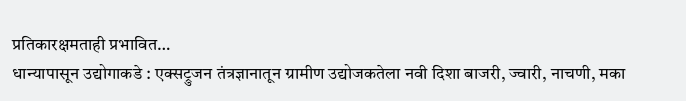प्रतिकारक्षमताही प्रभावित…
धान्यापासून उद्योगाकडे : एक्सट्रुजन तंत्रज्ञानातून ग्रामीण उद्योजकतेला नवी दिशा बाजरी, ज्वारी, नाचणी, मका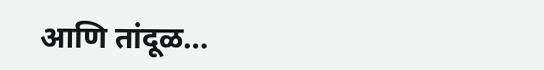आणि तांदूळ…